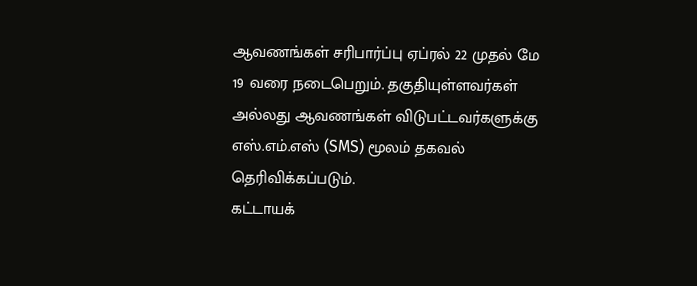ஆவணங்கள் சரிபார்ப்பு ஏப்ரல் 22 முதல் மே 19 வரை நடைபெறும். தகுதியுள்ளவர்கள் அல்லது ஆவணங்கள் விடுபட்டவர்களுக்கு எஸ்.எம்.எஸ் (SMS) மூலம் தகவல் தெரிவிக்கப்படும்.
கட்டாயக்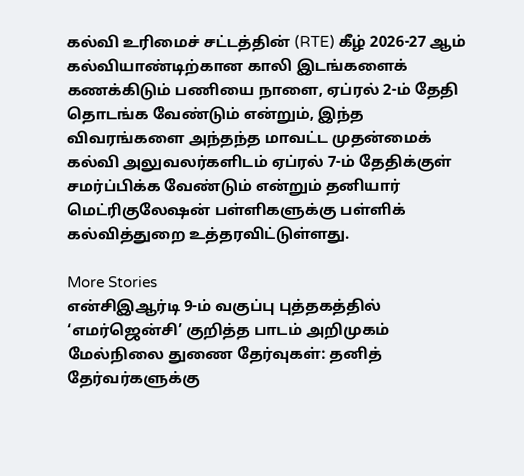கல்வி உரிமைச் சட்டத்தின் (RTE) கீழ் 2026-27 ஆம் கல்வியாண்டிற்கான காலி இடங்களைக் கணக்கிடும் பணியை நாளை, ஏப்ரல் 2-ம் தேதி தொடங்க வேண்டும் என்றும், இந்த விவரங்களை அந்தந்த மாவட்ட முதன்மைக் கல்வி அலுவலர்களிடம் ஏப்ரல் 7-ம் தேதிக்குள் சமர்ப்பிக்க வேண்டும் என்றும் தனியார் மெட்ரிகுலேஷன் பள்ளிகளுக்கு பள்ளிக் கல்வித்துறை உத்தரவிட்டுள்ளது.

More Stories
என்சிஇஆர்டி 9-ம் வகுப்பு புத்தகத்தில் ‘எமர்ஜென்சி’ குறித்த பாடம் அறிமுகம்
மேல்நிலை துணை தேர்வுகள்: தனித் தேர்வர்களுக்கு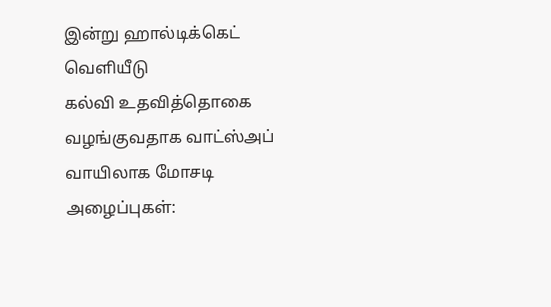இன்று ஹால்டிக்கெட் வெளியீடு
கல்வி உதவித்தொகை வழங்குவதாக வாட்ஸ்அப் வாயிலாக மோசடி அழைப்புகள்: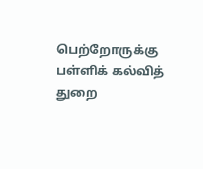பெற்றோருக்கு பள்ளிக் கல்வித் துறை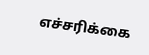எச்சரிக்கை